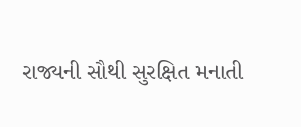રાજ્યની સૌથી સુરક્ષિત મનાતી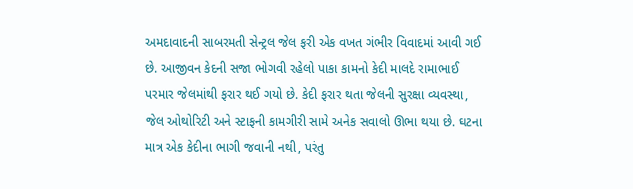અમદાવાદની સાબરમતી સેન્ટ્રલ જેલ ફરી એક વખત ગંભીર વિવાદમાં આવી ગઈ છે. આજીવન કેદની સજા ભોગવી રહેલો પાકા કામનો કેદી માલદે રામાભાઈ પરમાર જેલમાંથી ફરાર થઈ ગયો છે. કેદી ફરાર થતા જેલની સુરક્ષા વ્યવસ્થા, જેલ ઓથોરિટી અને સ્ટાફની કામગીરી સામે અનેક સવાલો ઊભા થયા છે. ઘટના માત્ર એક કેદીના ભાગી જવાની નથી, પરંતુ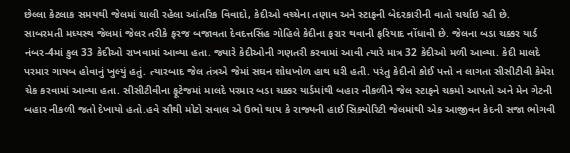છેલ્લા કેટલાક સમયથી જેલમાં ચાલી રહેલા આંતરિક વિવાદો, કેદીઓ વચ્ચેના તણાવ અને સ્ટાફની બેદરકારીની વાતો ચર્ચાઇ રહી છે.
સાબરમતી મધ્યસ્થ જેલમાં જેલર તરીકે ફરજ બજાવતા દેવદત્તસિંહ ગોહિલે કેદીના ફરાર થવાની ફરિયાદ નોંધાવી છે. જેલના બડા ચક્કર યાર્ડ નંબર-4માં કુલ 33 કેદીઓ રાખવામાં આવ્યા હતા. જ્યારે કેદીઓની ગણતરી કરવામાં આવી ત્યારે માત્ર 32 કેદીઓ મળી આવ્યા. કેદી માલદે પરમાર ગાયબ હોવાનું ખુલ્યું હતું. ત્યારબાદ જેલ તંત્રએ જેમાં સઘન શોધખોળ હાથ ધરી હતી. પરંતુ કેદીનો કોઈ પત્તો ન લાગતા સીસીટીવી કેમેરા ચેક કરવામાં આવ્યા હતા. સીસીટીવીના ફૂટેજમાં માલદે પરમાર બડા ચક્કર યાર્ડમાંથી બહાર નીકળીને જેલ સ્ટાફને ચકમો આપતો અને મેન ગેટની બહાર નીકળી જતો દેખાયો હતો.હવે સૌથી મોટો સવાલ એ ઉભો થાય કે રાજ્યની હાઈ સિક્યોરિટી જેલમાંથી એક આજીવન કેદની સજા ભોગવી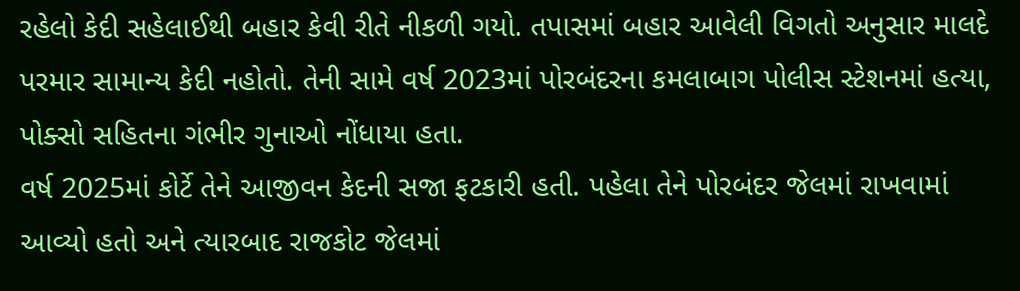રહેલો કેદી સહેલાઈથી બહાર કેવી રીતે નીકળી ગયો. તપાસમાં બહાર આવેલી વિગતો અનુસાર માલદે પરમાર સામાન્ય કેદી નહોતો. તેની સામે વર્ષ 2023માં પોરબંદરના કમલાબાગ પોલીસ સ્ટેશનમાં હત્યા, પોક્સો સહિતના ગંભીર ગુનાઓ નોંધાયા હતા.
વર્ષ 2025માં કોર્ટે તેને આજીવન કેદની સજા ફટકારી હતી. પહેલા તેને પોરબંદર જેલમાં રાખવામાં આવ્યો હતો અને ત્યારબાદ રાજકોટ જેલમાં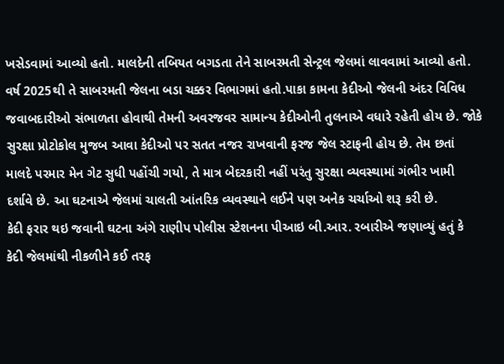ખસેડવામાં આવ્યો હતો. માલદેની તબિયત બગડતા તેને સાબરમતી સેન્ટ્રલ જેલમાં લાવવામાં આવ્યો હતો. વર્ષ 2025થી તે સાબરમતી જેલના બડા ચક્કર વિભાગમાં હતો.પાકા કામના કેદીઓ જેલની અંદર વિવિધ જવાબદારીઓ સંભાળતા હોવાથી તેમની અવરજવર સામાન્ય કેદીઓની તુલનાએ વધારે રહેતી હોય છે. જોકે સુરક્ષા પ્રોટોકોલ મુજબ આવા કેદીઓ પર સતત નજર રાખવાની ફરજ જેલ સ્ટાફની હોય છે. તેમ છતાં માલદે પરમાર મેન ગેટ સુધી પહોંચી ગયો, તે માત્ર બેદરકારી નહીં પરંતુ સુરક્ષા વ્યવસ્થામાં ગંભીર ખામી દર્શાવે છે. આ ઘટનાએ જેલમાં ચાલતી આંતરિક વ્યવસ્થાને લઈને પણ અનેક ચર્ચાઓ શરૂ કરી છે.
કેદી ફરાર થઇ જવાની ઘટના અંગે રાણીપ પોલીસ સ્ટેશનના પીઆઇ બી.આર. રબારીએ જણાવ્યું હતું કે કેદી જેલમાંથી નીકળીને કઈ તરફ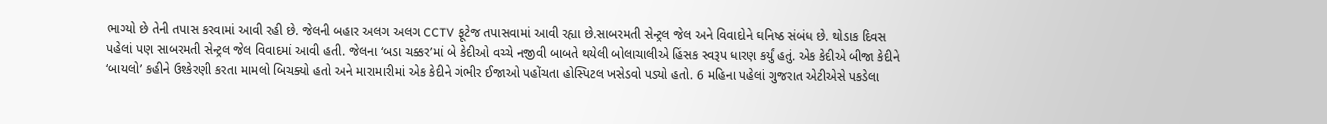ભાગ્યો છે તેની તપાસ કરવામાં આવી રહી છે. જેલની બહાર અલગ અલગ CCTV ફૂટેજ તપાસવામાં આવી રહ્યા છે.સાબરમતી સેન્ટ્રલ જેલ અને વિવાદોને ઘનિષ્ઠ સંબંધ છે. થોડાક દિવસ પહેલાં પણ સાબરમતી સેન્ટ્રલ જેલ વિવાદમાં આવી હતી. જેલના ‘બડા ચક્કર’માં બે કેદીઓ વચ્ચે નજીવી બાબતે થયેલી બોલાચાલીએ હિંસક સ્વરૂપ ધારણ કર્યું હતું. એક કેદીએ બીજા કેદીને ‘બાયલો’ કહીને ઉશ્કેરણી કરતા મામલો બિચક્યો હતો અને મારામારીમાં એક કેદીને ગંભીર ઈજાઓ પહોંચતા હોસ્પિટલ ખસેડવો પડ્યો હતો. 6 મહિના પહેલાં ગુજરાત એટીએસે પકડેલા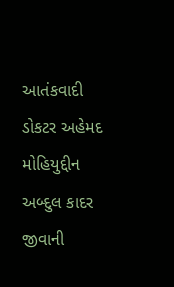આતંકવાદી ડોકટર અહેમદ મોહિયુદ્દીન અબ્દુલ કાદર જીવાની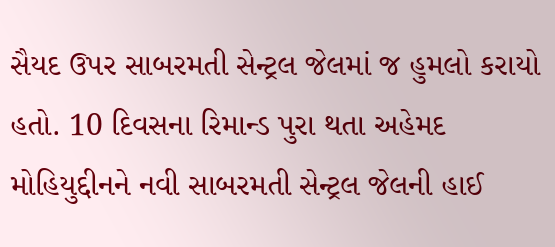સૈયદ ઉપર સાબરમતી સેન્ટ્રલ જેલમાં જ હુમલો કરાયો હતો. 10 દિવસના રિમાન્ડ પુરા થતા અહેમદ મોહિયુદ્દીનને નવી સાબરમતી સેન્ટ્રલ જેલની હાઈ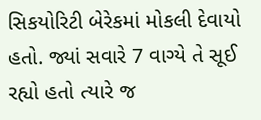સિકયોરિટી બેરેકમાં મોકલી દેવાયો હતો. જ્યાં સવારે 7 વાગ્યે તે સૂઈ રહ્યો હતો ત્યારે જ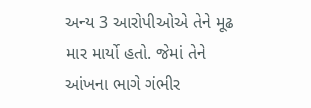અન્ય 3 આરોપીઓએ તેને મૂઢ માર માર્યો હતો. જેમાં તેને આંખના ભાગે ગંભીર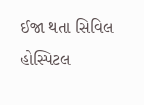ઈજા થતા સિવિલ હોસ્પિટલ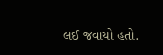લઈ જવાયો હતો.